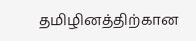தமிழினத்திற்கான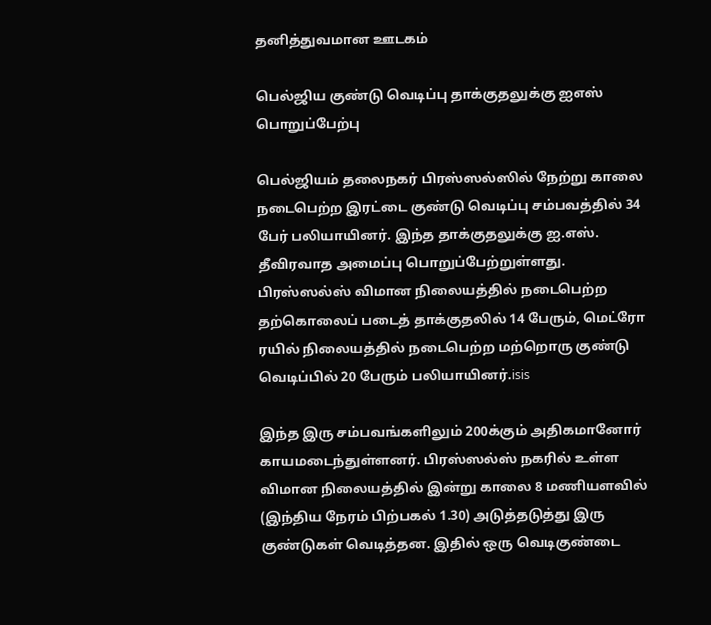தனித்துவமான ஊடகம்

பெல்ஜிய குண்டு வெடிப்பு தாக்குதலுக்கு ஐஎஸ் பொறுப்பேற்பு

பெல்ஜியம் தலைநகர் பிரஸ்ஸல்ஸில் நேற்று காலை நடைபெற்ற இரட்டை குண்டு வெடிப்பு சம்பவத்தில் 34 பேர் பலியாயினர். இந்த தாக்குதலுக்கு ஐ.எஸ். தீவிரவாத அமைப்பு பொறுப்பேற்றுள்ளது. பிரஸ்ஸல்ஸ் விமான நிலையத்தில் நடைபெற்ற தற்கொலைப் படைத் தாக்குதலில் 14 பேரும், மெட்ரோ ரயில் நிலையத்தில் நடைபெற்ற மற்றொரு குண்டு வெடிப்பில் 20 பேரும் பலியாயினர்.isis

இந்த இரு சம்பவங்களிலும் 200க்கும் அதிகமானோர் காயமடைந்துள்ளனர். பிரஸ்ஸல்ஸ் நகரில் உள்ள விமான நிலையத்தில் இன்று காலை 8 மணியளவில் (இந்திய நேரம் பிற்பகல் 1.30) அடுத்தடுத்து இரு குண்டுகள் வெடித்தன. இதில் ஒரு வெடிகுண்டை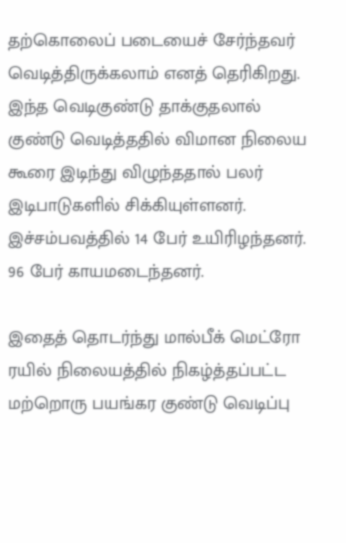தற்கொலைப் படையைச் சேர்ந்தவர் வெடித்திருக்கலாம் எனத் தெரிகிறது. இந்த வெடிகுண்டு தாக்குதலால் குண்டு வெடித்ததில் விமான நிலைய கூரை இடிந்து விழுந்ததால் பலர் இடிபாடுகளில் சிக்கியுள்ளனர். இச்சம்பவத்தில் 14 பேர் உயிரிழந்தனர். 96 பேர் காயமடைந்தனர்.

இதைத் தொடர்ந்து மால்பீக் மெட்ரோ ரயில் நிலையத்தில் நிகழ்த்தப்பட்ட மற்றொரு பயங்கர குண்டு வெடிப்பு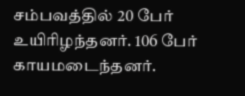சம்பவத்தில் 20 பேர் உயிரிழந்தனர். 106 பேர் காயமடைந்தனர்.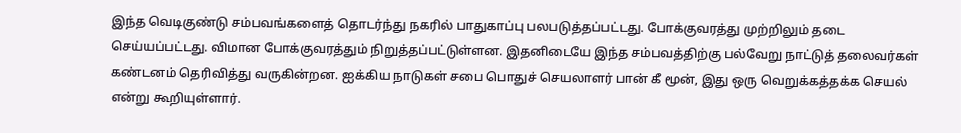இந்த வெடிகுண்டு சம்பவங்களைத் தொடர்ந்து நகரில் பாதுகாப்பு பலபடுத்தப்பட்டது. போக்குவரத்து முற்றிலும் தடை செய்யப்பட்டது. விமான போக்குவரத்தும் நிறுத்தப்பட்டுள்ளன. இதனிடையே இந்த சம்பவத்திற்கு பல்வேறு நாட்டுத் தலைவர்கள் கண்டனம் தெரிவித்து வருகின்றன. ஐக்கிய நாடுகள் சபை பொதுச் செயலாளர் பான் கீ மூன், இது ஒரு வெறுக்கத்தக்க செயல் என்று கூறியுள்ளார்.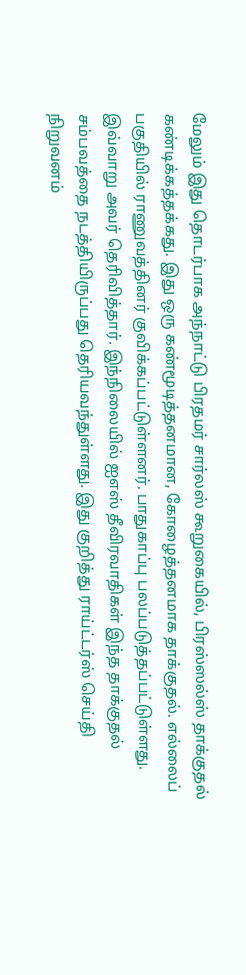மேலும் இது தொடர்பாக அந்நாட்டு பிரதமர் சார்லஸ் கூறுகையில், பிரஸ்ஸல்ஸ் தாக்குதல் கண்டிக்கத்தக்கது. இது ஒரு கண்மூடித்தனமான, கோழைத்தனமாக தாக்குதல். எல்லைப் பகுதியில் ராணுவத்தினர் குவிக்கப்பட்டுள்ளனர். பாதுகாப்பு பலப்படுத்தப்பட்டுள்ளது. இவ்வாறு அவர் தெரிவித்தார். இந்நிலையில் ஐஎஸ் தீவிரவாதிகள் இந்த தாக்குதல் சம்பவத்தை நடத்தியிருப்பது தெரியவந்துள்ளது. இது குறித்து ராய்ட்டர்ஸ் செய்தி நிறுவனம்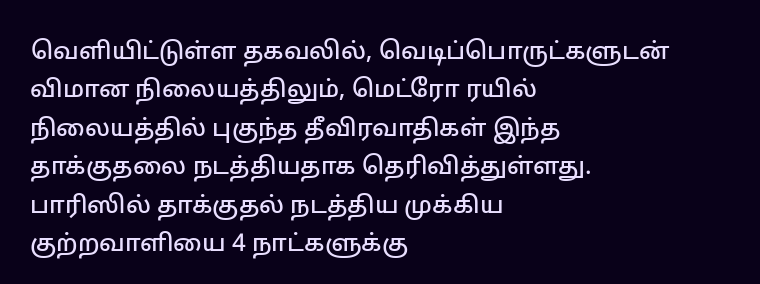வெளியிட்டுள்ள தகவலில், வெடிப்பொருட்களுடன் விமான நிலையத்திலும், மெட்ரோ ரயில் நிலையத்தில் புகுந்த தீவிரவாதிகள் இந்த தாக்குதலை நடத்தியதாக தெரிவித்துள்ளது. பாரிஸில் தாக்குதல் நடத்திய முக்கிய குற்றவாளியை 4 நாட்களுக்கு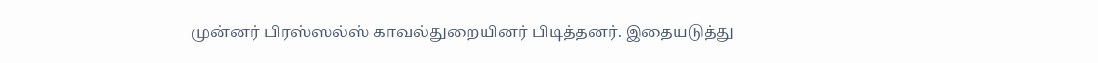முன்னர் பிரஸ்ஸல்ஸ் காவல்துறையினர் பிடித்தனர். இதையடுத்து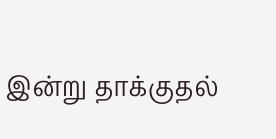இன்று தாக்குதல்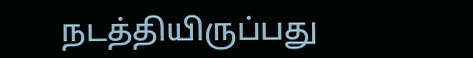நடத்தியிருப்பது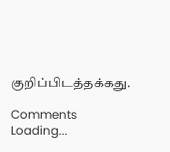குறிப்பிடத்தக்கது.

Comments
Loading...